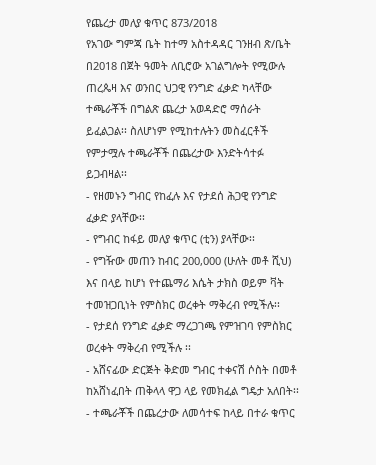የጨረታ መለያ ቁጥር 873/2018
የአገው ግምጃ ቤት ከተማ አስተዳዳር ገንዘብ ጽ/ቤት በ2018 በጀት ዓመት ለቢሮው አገልግሎት የሚውሉ ጠረጴዛ እና ወንበር ህጋዊ የንግድ ፈቃድ ካላቸው ተጫራቾች በግልጽ ጨረታ አወዳድሮ ማሰራት ይፈልጋል፡፡ ስለሆነም የሚከተሉትን መስፈርቶች የምታሟሉ ተጫራቾች በጨረታው እንድትሳተፉ ይጋብዛል፡፡
- የዘመኑን ግብር የከፈሉ እና የታደሰ ሕጋዊ የንግድ ፈቃድ ያላቸው፡፡
- የግብር ከፋይ መለያ ቁጥር (ቲን) ያላቸው፡፡
- የግዥው መጠን ከብር 200,000 (ሁለት መቶ ሺህ) እና በላይ ከሆነ የተጨማሪ እሴት ታክስ ወይም ቫት ተመዝጋቢነት የምስክር ወረቀት ማቅረብ የሚችሉ፡፡
- የታደሰ የንግድ ፈቃድ ማረጋገጫ የምዝገባ የምስክር ወረቀት ማቅረብ የሚችሉ ፡፡
- አሸናፊው ድርጅት ቅድመ ግብር ተቀናሽ ሶስት በመቶ ከአሸነፈበት ጠቅላላ ዋጋ ላይ የመክፈል ግዴታ አለበት፡፡
- ተጫራቾች በጨረታው ለመሳተፍ ከላይ በተራ ቁጥር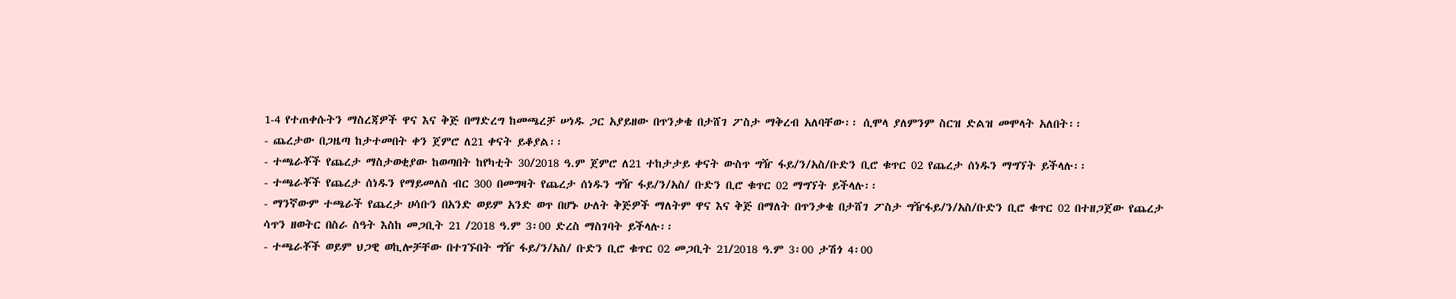1-4 የተጠቀሱትን ማስረጃዎች ዋና እና ቅጅ በማድረግ ከመጫረቻ ሠነዱ ጋር አያይዘው በጥንቃቄ በታሸገ ፖስታ ማቅረብ አለባቸው፡፡ ሲሞላ ያለምንም ስርዝ ድልዝ መሞላት አለበት፡፡
- ጨረታው በጋዜጣ ከታተመበት ቀን ጀምሮ ለ21 ቀናት ይቆያል፡፡
- ተጫራቾች የጨረታ ማስታወቂያው ከወጣበት ከየካቲት 30/2018 ዓ.ም ጀምሮ ለ21 ተከታታይ ቀናት ውስጥ ግዥ ፋይ/ን/አስ/ቡድን ቢሮ ቁጥር 02 የጨረታ ሰነዱን ማግኘት ይችላሉ፡፡
- ተጫራቾች የጨረታ ሰነዱን የማይመለስ ብር 300 በመግዛት የጨረታ ሰነዱን ግዥ ፋይ/ን/አስ/ ቡድን ቢሮ ቁጥር 02 ማግኘት ይችላሉ፡፡
- ማንኛውም ተጫራች የጨረታ ሀሳቡን በአንድ ወይም አንድ ወጥ በሆኑ ሁለት ቅጅዎች ማለትም ዋና እና ቅጅ በማለት በጥንቃቄ በታሸገ ፖስታ ግዥፋይ/ን/አስ/ቡድን ቢሮ ቁጥር 02 በተዘጋጀው የጨረታ ሳጥን ዘወትር በስራ ስዓት እስከ መጋቢት 21 /2018 ዓ.ም 3፡00 ድረስ ማስገባት ይችላሉ፡፡
- ተጫራቾች ወይም ህጋዊ ወኪሎቻቸው በተገኙበት ግዥ ፋይ/ን/አስ/ ቡድን ቢሮ ቁጥር 02 መጋቢት 21/2018 ዓ.ም 3፡00 ታሽጎ 4፡00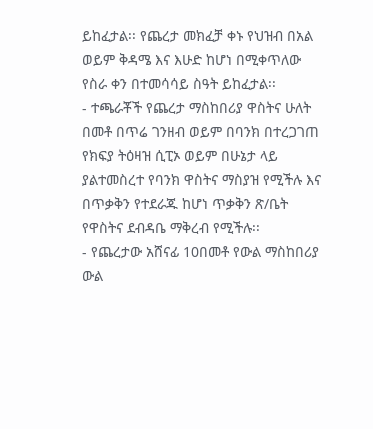ይከፈታል፡፡ የጨረታ መክፈቻ ቀኑ የህዝብ በአል ወይም ቅዳሜ እና እሁድ ከሆነ በሚቀጥለው የስራ ቀን በተመሳሳይ ስዓት ይከፈታል፡፡
- ተጫራቾች የጨረታ ማስከበሪያ ዋስትና ሁለት በመቶ በጥሬ ገንዘብ ወይም በባንክ በተረጋገጠ የክፍያ ትዕዛዝ ሲፒኦ ወይም በሁኔታ ላይ ያልተመስረተ የባንክ ዋስትና ማስያዝ የሚችሉ እና በጥቃቅን የተደራጁ ከሆነ ጥቃቅን ጽ/ቤት የዋስትና ደብዳቤ ማቅረብ የሚችሉ፡፡
- የጨረታው አሸናፊ 10በመቶ የውል ማስከበሪያ ውል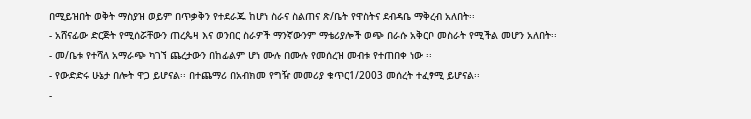በሚይዝበት ወቅት ማስያዝ ወይም በጥቃቅን የተደራጁ ከሆነ ስራና ስልጠና ጽ/ቤት የዋስትና ደብዳቤ ማቅረብ አለበት፡፡
- አሸናፊው ድርጅት የሚሰሯቸውን ጠረጴዛ እና ወንበር ስራዎች ማንኛውንም ማቴሪያሎች ወጭ በራሱ አቅርቦ መስራት የሚችል መሆን አለበት፡፡
- መ/ቤቱ የተሻለ አማራጭ ካገኘ ጨረታውን በከፊልም ሆነ ሙሉ በሙሉ የመሰረዝ መብቱ የተጠበቀ ነው ፡፡
- የውድድሩ ሁኔታ በሎት ዋጋ ይሆናል፡፡ በተጨማሪ በአብክመ የግዥ መመሪያ ቁጥር1/2003 መሰረት ተፈፃሚ ይሆናል፡፡
-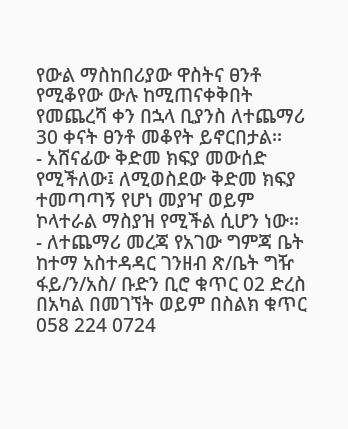የውል ማስከበሪያው ዋስትና ፀንቶ የሚቆየው ውሉ ከሚጠናቀቅበት የመጨረሻ ቀን በኋላ ቢያንስ ለተጨማሪ 30 ቀናት ፀንቶ መቆየት ይኖርበታል፡፡
- አሸናፊው ቅድመ ክፍያ መውሰድ የሚችለው፤ ለሚወስደው ቅድመ ክፍያ ተመጣጣኝ የሆነ መያዣ ወይም ኮላተራል ማስያዝ የሚችል ሲሆን ነው፡፡
- ለተጨማሪ መረጃ የአገው ግምጃ ቤት ከተማ አስተዳዳር ገንዘብ ጽ/ቤት ግዥ ፋይ/ን/አስ/ ቡድን ቢሮ ቁጥር 02 ድረስ በአካል በመገኘት ወይም በስልክ ቁጥር 058 224 0724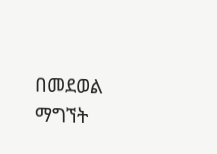በመደወል ማግኘት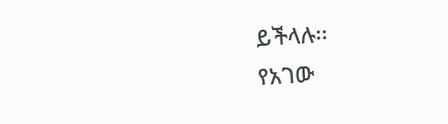ይችላሉ፡፡
የአገው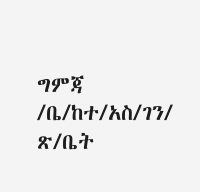ግምጃ /ቤ/ከተ/አስ/ገን/ ጽ/ቤት